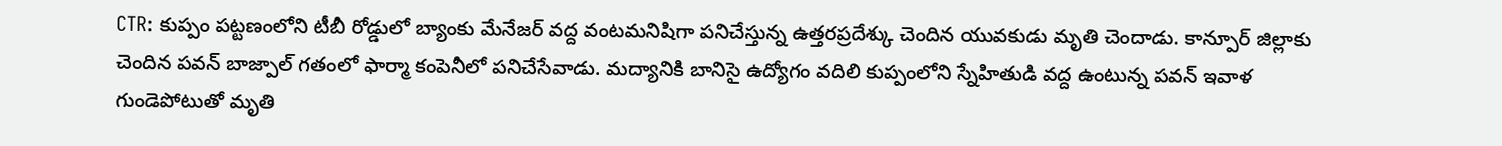CTR: కుప్పం పట్టణంలోని టీబీ రోడ్డులో బ్యాంకు మేనేజర్ వద్ద వంటమనిషిగా పనిచేస్తున్న ఉత్తరప్రదేశ్కు చెందిన యువకుడు మృతి చెందాడు. కాన్పూర్ జిల్లాకు చెందిన పవన్ బాజ్పాల్ గతంలో ఫార్మా కంపెనీలో పనిచేసేవాడు. మద్యానికి బానిసై ఉద్యోగం వదిలి కుప్పంలోని స్నేహితుడి వద్ద ఉంటున్న పవన్ ఇవాళ గుండెపోటుతో మృతి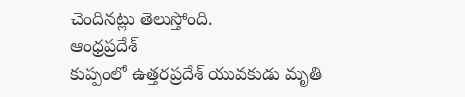చెందినట్లు తెలుస్తోంది.
ఆంధ్రప్రదేశ్
కుప్పంలో ఉత్తరప్రదేశ్ యువకుడు మృతి